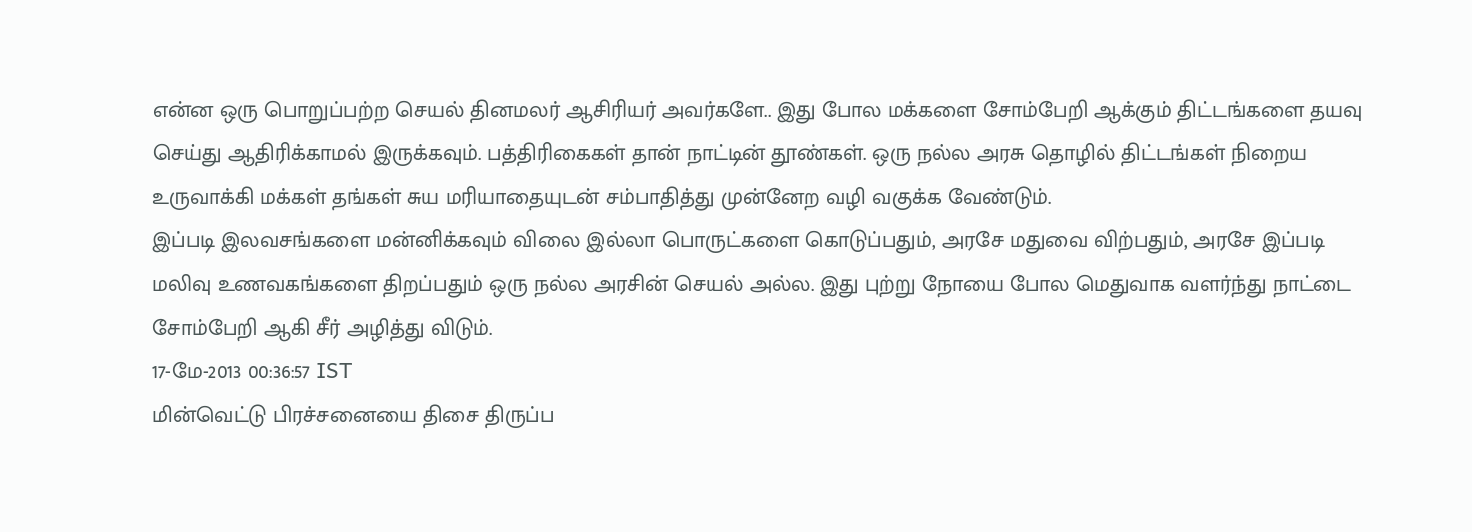என்ன ஒரு பொறுப்பற்ற செயல் தினமலர் ஆசிரியர் அவர்களே.. இது போல மக்களை சோம்பேறி ஆக்கும் திட்டங்களை தயவு செய்து ஆதிரிக்காமல் இருக்கவும். பத்திரிகைகள் தான் நாட்டின் தூண்கள். ஒரு நல்ல அரசு தொழில் திட்டங்கள் நிறைய உருவாக்கி மக்கள் தங்கள் சுய மரியாதையுடன் சம்பாதித்து முன்னேற வழி வகுக்க வேண்டும்.
இப்படி இலவசங்களை மன்னிக்கவும் விலை இல்லா பொருட்களை கொடுப்பதும், அரசே மதுவை விற்பதும், அரசே இப்படி மலிவு உணவகங்களை திறப்பதும் ஒரு நல்ல அரசின் செயல் அல்ல. இது புற்று நோயை போல மெதுவாக வளர்ந்து நாட்டை சோம்பேறி ஆகி சீர் அழித்து விடும்.
17-மே-2013 00:36:57 IST
மின்வெட்டு பிரச்சனையை திசை திருப்ப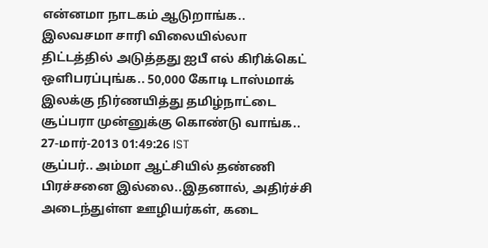என்னமா நாடகம் ஆடுறாங்க.. இலவசமா சாரி விலையில்லா திட்டத்தில் அடுத்தது ஐபீ எல் கிரிக்கெட் ஒளிபரப்புங்க.. 50,000 கோடி டாஸ்மாக் இலக்கு நிர்ணயித்து தமிழ்நாட்டை சூப்பரா முன்னுக்கு கொண்டு வாங்க..
27-மார்-2013 01:49:26 IST
சூப்பர்.. அம்மா ஆட்சியில் தண்ணி பிரச்சனை இல்லை..இதனால், அதிர்ச்சி அடைந்துள்ள ஊழியர்கள், கடை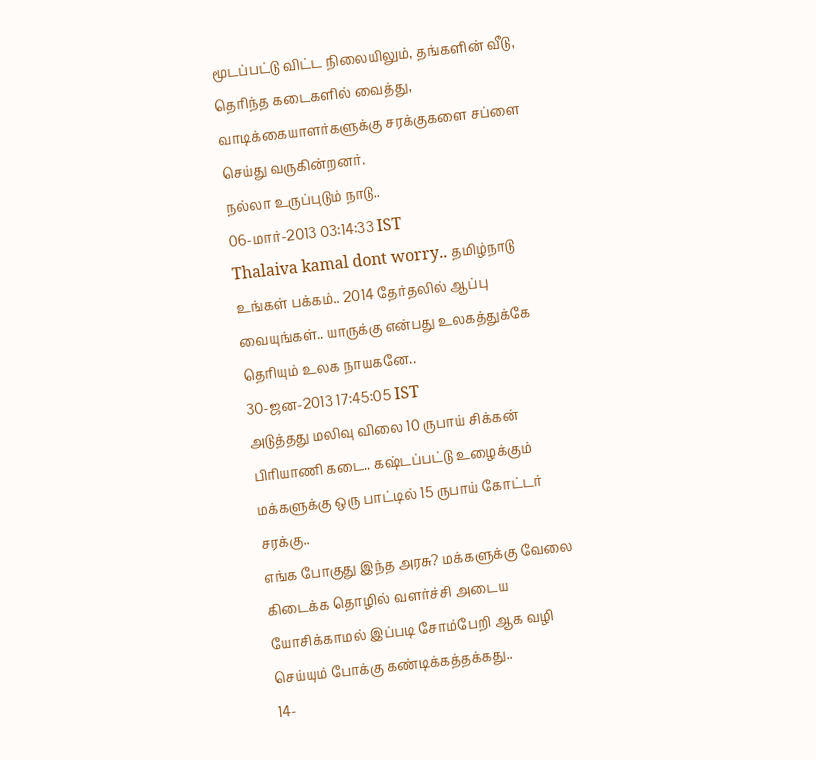மூடப்பட்டு விட்ட நிலையிலும், தங்களின் வீடு, தெரிந்த கடைகளில் வைத்து, வாடிக்கையாளர்களுக்கு சரக்குகளை சப்ளை செய்து வருகின்றனர்.
நல்லா உருப்புடும் நாடு..
06-மார்-2013 03:14:33 IST
Thalaiva kamal dont worry.. தமிழ்நாடு உங்கள் பக்கம்.. 2014 தேர்தலில் ஆப்பு வையுங்கள்.. யாருக்கு என்பது உலகத்துக்கே தெரியும் உலக நாயகனே..
30-ஜன-2013 17:45:05 IST
அடுத்தது மலிவு விலை 10 ருபாய் சிக்கன் பிரியாணி கடை.. கஷ்டப்பட்டு உழைக்கும் மக்களுக்கு ஒரு பாட்டில் 15 ருபாய் கோட்டர் சரக்கு..
எங்க போகுது இந்த அரசு? மக்களுக்கு வேலை கிடைக்க தொழில் வளர்ச்சி அடைய யோசிக்காமல் இப்படி சோம்பேறி ஆக வழி செய்யும் போக்கு கண்டிக்கத்தக்கது..
14-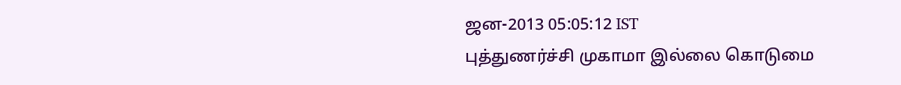ஜன-2013 05:05:12 IST
புத்துணர்ச்சி முகாமா இல்லை கொடுமை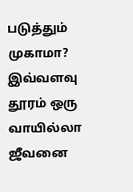படுத்தும் முகாமா? இவ்வளவு தூரம் ஒரு வாயில்லா ஜீவனை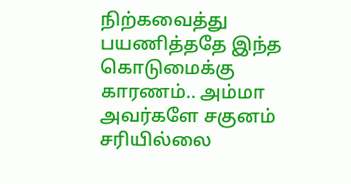நிற்கவைத்து பயணித்ததே இந்த கொடுமைக்கு காரணம்.. அம்மா அவர்களே சகுனம் சரியில்லை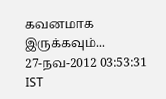கவனமாக இருக்கவும்...
27-நவ-2012 03:53:31 IST